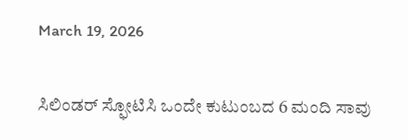March 19, 2026

ಸಿಲಿಂಡರ್‌ ಸ್ಫೋಟಿಸಿ ಒಂದೇ ಕುಟುಂಬದ 6 ಮಂದಿ ಸಾವು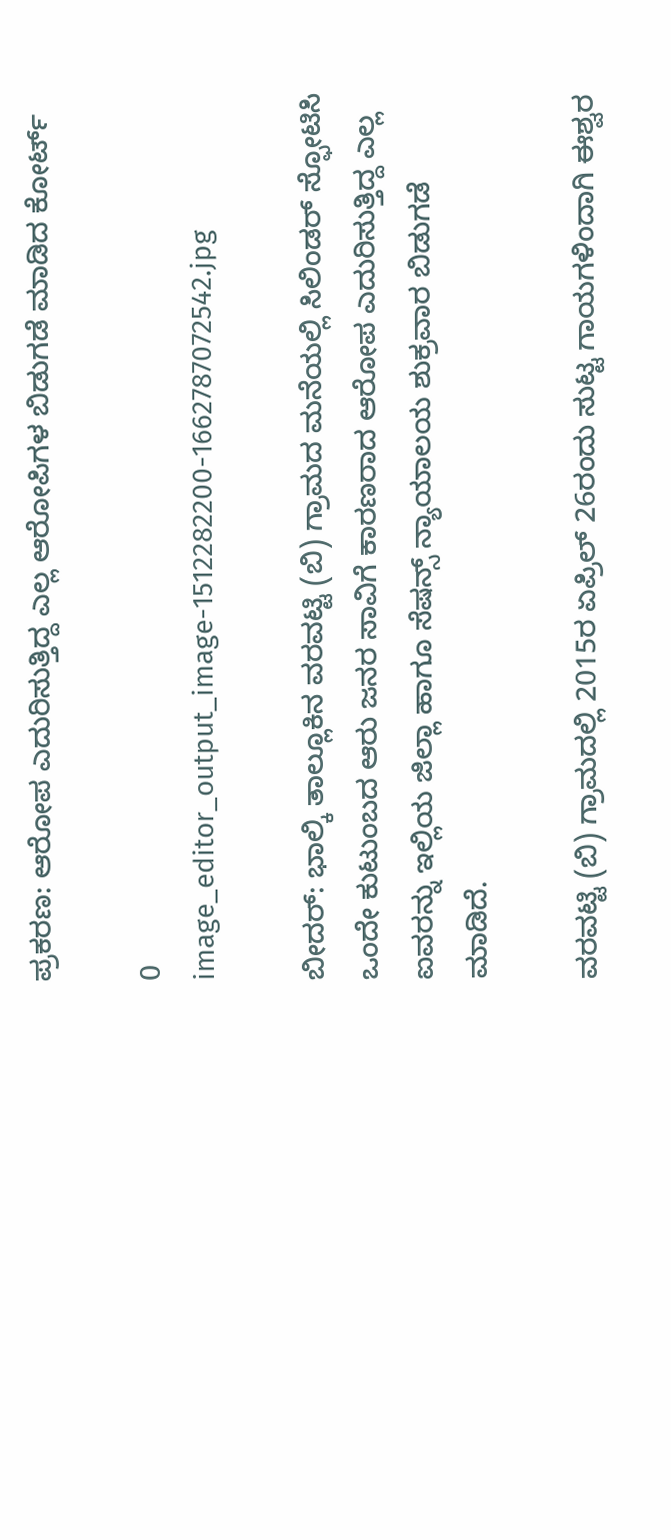ಪ್ರಕರಣ: ಆರೋಪ ಎದುರಿಸುತ್ತಿದ್ದ ಎಲ್ಲ ಆರೋಪಿಗಳ‌ ಬಿಡುಗಡೆ ಮಾಡಿದ ಕೋರ್ಟ್

0
image_editor_output_image-1512282200-1662787072542.jpg

ಬೀದರ್‌: ಭಾಲ್ಕಿ ತಾಲ್ಲೂಕಿನ ವರವಟ್ಟಿ (ಬಿ) ಗ್ರಾಮದ ಮನೆಯಲ್ಲಿ ಸಿಲಿಂಡರ್‌ ಸ್ಫೋಟಿಸಿ ಒಂದೇ ಕುಟುಂಬದ ಆರು ಜನರ ಸಾವಿಗೆ ಕಾರಣರಾದ ಆರೋಪ ಎದುರಿಸುತ್ತಿದ್ದ ಎಲ್ಲ ಐವರನ್ನು ಇಲ್ಲಿಯ ಜಿಲ್ಲಾ ಹಾಗೂ ಸೆಷನ್ಸ್ ನ್ಯಾಯಾಲಯ ಶುಕ್ರವಾರ ಬಿಡುಗಡೆ ಮಾಡಿದೆ.

ವರವಟ್ಟಿ (ಬಿ) ಗ್ರಾಮದಲ್ಲಿ 2015ರ ಏಪ್ರಿಲ್ 26ರಂದು ಸುಟ್ಟ ಗಾಯಗಳಿಂದಾಗಿ ಈಶ್ವರ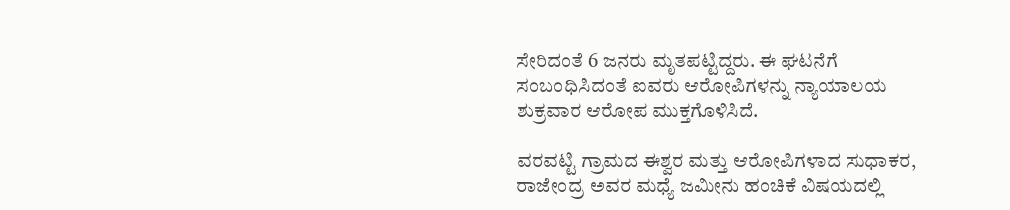ಸೇರಿದಂತೆ 6 ಜನರು ಮೃತಪಟ್ಟಿದ್ದರು. ಈ ಘಟನೆಗೆ ಸಂಬಂಧಿಸಿದಂತೆ ಐವರು ಆರೋಪಿಗಳನ್ನು ನ್ಯಾಯಾಲಯ ಶುಕ್ರವಾರ ಆರೋಪ ಮುಕ್ತಗೊಳಿಸಿದೆ.

ವರವಟ್ಟಿ ಗ್ರಾಮದ ಈಶ್ವರ ಮತ್ತು ಆರೋಪಿಗಳಾದ ಸುಧಾಕರ, ರಾಜೇಂದ್ರ ಅವರ ಮಧ್ಯೆ ಜಮೀನು ಹಂಚಿಕೆ ವಿಷಯದಲ್ಲಿ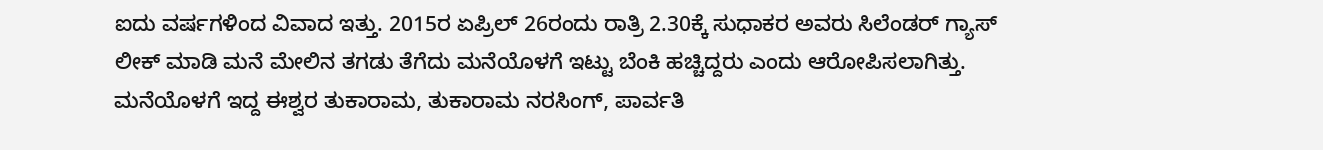ಐದು ವರ್ಷಗಳಿಂದ ವಿವಾದ ಇತ್ತು. 2015ರ ಏಪ್ರಿಲ್ 26ರಂದು ರಾತ್ರಿ 2.30ಕ್ಕೆ ಸುಧಾಕರ ಅವರು ಸಿಲೆಂಡರ್ ಗ್ಯಾಸ್‌ ಲೀಕ್‌ ಮಾಡಿ ಮನೆ ಮೇಲಿನ ತಗಡು ತೆಗೆದು ಮನೆಯೊಳಗೆ ಇಟ್ಟು ಬೆಂಕಿ ಹಚ್ಚಿದ್ದರು ಎಂದು ಆರೋಪಿಸಲಾಗಿತ್ತು. ಮನೆಯೊಳಗೆ ಇದ್ದ ಈಶ್ವರ ತುಕಾರಾಮ, ತುಕಾರಾಮ ನರಸಿಂಗ್, ಪಾರ್ವತಿ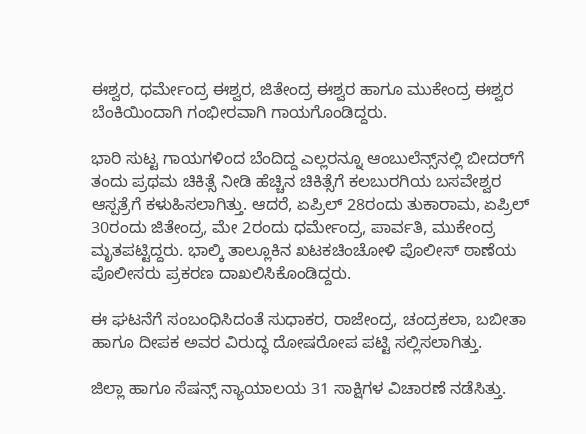ಈಶ್ವರ, ಧರ್ಮೇಂದ್ರ ಈಶ್ವರ, ಜಿತೇಂದ್ರ ಈಶ್ವರ ಹಾಗೂ ಮುಕೇಂದ್ರ ಈಶ್ವರ ಬೆಂಕಿಯಿಂದಾಗಿ ಗಂಭೀರವಾಗಿ ಗಾಯಗೊಂಡಿದ್ದರು.

ಭಾರಿ ಸುಟ್ಟ ಗಾಯಗಳಿಂದ ಬೆಂದಿದ್ದ ಎಲ್ಲರನ್ನೂ ಆಂಬುಲೆನ್ಸ್‌ನಲ್ಲಿ ಬೀದರ್‌ಗೆ ತಂದು ಪ್ರಥಮ ಚಿಕಿತ್ಸೆ ನೀಡಿ ಹೆಚ್ಚಿನ ಚಿಕಿತ್ಸೆಗೆ ಕಲಬುರಗಿಯ ಬಸವೇಶ್ವರ ಆಸ್ಪತ್ರೆಗೆ ಕಳುಹಿಸಲಾಗಿತ್ತು. ಆದರೆ, ಏಪ್ರಿಲ್ 28ರಂದು ತುಕಾರಾಮ, ಏಪ್ರಿಲ್‌ 30ರಂದು ಜಿತೇಂದ್ರ, ಮೇ 2ರಂದು ಧರ್ಮೇಂದ್ರ, ಪಾರ್ವತಿ, ಮುಕೇಂದ್ರ ಮೃತಪಟ್ಟಿದ್ದರು. ಭಾಲ್ಕಿ ತಾಲ್ಲೂಕಿನ ಖಟಕಚಿಂಚೋಳಿ ಪೊಲೀಸ್ ಠಾಣೆಯ ಪೊಲೀಸರು ಪ್ರಕರಣ ದಾಖಲಿಸಿಕೊಂಡಿದ್ದರು.

ಈ ಘಟನೆಗೆ ಸಂಬಂಧಿಸಿದಂತೆ ಸುಧಾಕರ, ರಾಜೇಂದ್ರ, ಚಂದ್ರಕಲಾ, ಬಬೀತಾ ಹಾಗೂ ದೀಪಕ ಅವರ ವಿರುದ್ಧ ದೋಷರೋಪ ಪಟ್ಟಿ ಸಲ್ಲಿಸಲಾಗಿತ್ತು.

ಜಿಲ್ಲಾ ಹಾಗೂ ಸೆಷನ್ಸ್ ನ್ಯಾಯಾಲಯ 31 ಸಾಕ್ಷಿಗಳ ವಿಚಾರಣೆ ನಡೆಸಿತ್ತು.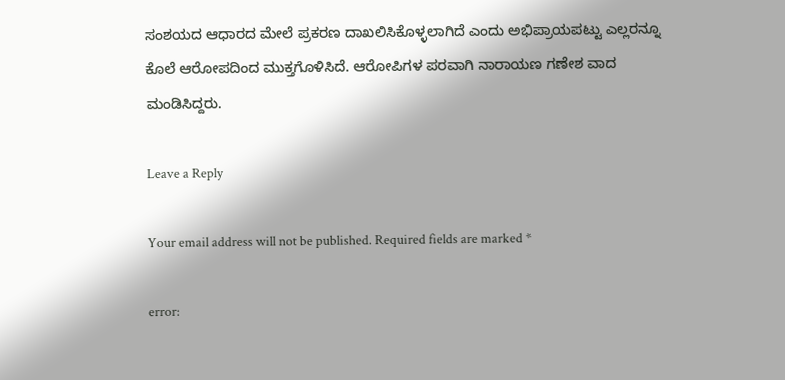ಸಂಶಯದ ಆಧಾರದ ಮೇಲೆ ಪ್ರಕರಣ ದಾಖಲಿಸಿಕೊಳ್ಳಲಾಗಿದೆ ಎಂದು ಅಭಿಪ್ರಾಯಪಟ್ಟು ಎಲ್ಲರನ್ನೂ ಕೊಲೆ ಆರೋಪದಿಂದ ಮುಕ್ತಗೊಳಿಸಿದೆ. ಆರೋಪಿಗಳ ಪರವಾಗಿ ನಾರಾಯಣ ಗಣೇಶ ವಾದ ಮಂಡಿಸಿದ್ದರು.

Leave a Reply

Your email address will not be published. Required fields are marked *

error: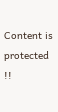Content is protected !!